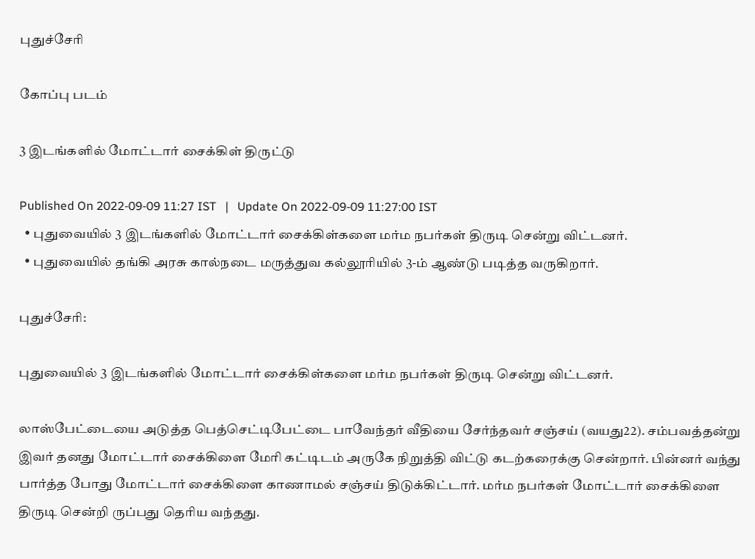புதுச்சேரி

கோப்பு படம்

3 இடங்களில் மோட்டார் சைக்கிள் திருட்டு

Published On 2022-09-09 11:27 IST   |   Update On 2022-09-09 11:27:00 IST
  • புதுவையில் 3 இடங்களில் மோட்டார் சைக்கிள்களை மர்ம நபர்கள் திருடி சென்று விட்டனர்.
  • புதுவையில் தங்கி அரசு கால்நடை மருத்துவ கல்லூரியில் 3-ம் ஆண்டு படித்த வருகிறார்.

புதுச்சேரி:

புதுவையில் 3 இடங்களில் மோட்டார் சைக்கிள்களை மர்ம நபர்கள் திருடி சென்று விட்டனர்.

லாஸ்பேட்டையை அடுத்த பெத்செட்டிபேட்டை பாவேந்தர் வீதியை சேர்ந்தவர் சஞ்சய் (வயது22). சம்பவத்தன்று இவர் தனது மோட்டார் சைக்கிளை மேரி கட்டிடம் அருகே நிறுத்தி விட்டு கடற்கரைக்கு சென்றார். பின்னர் வந்து பார்த்த போது மோட்டார் சைக்கிளை காணாமல் சஞ்சய் திடுக்கிட்டார். மர்ம நபர்கள் மோட்டார் சைக்கிளை திருடி சென்றி ருப்பது தெரிய வந்தது.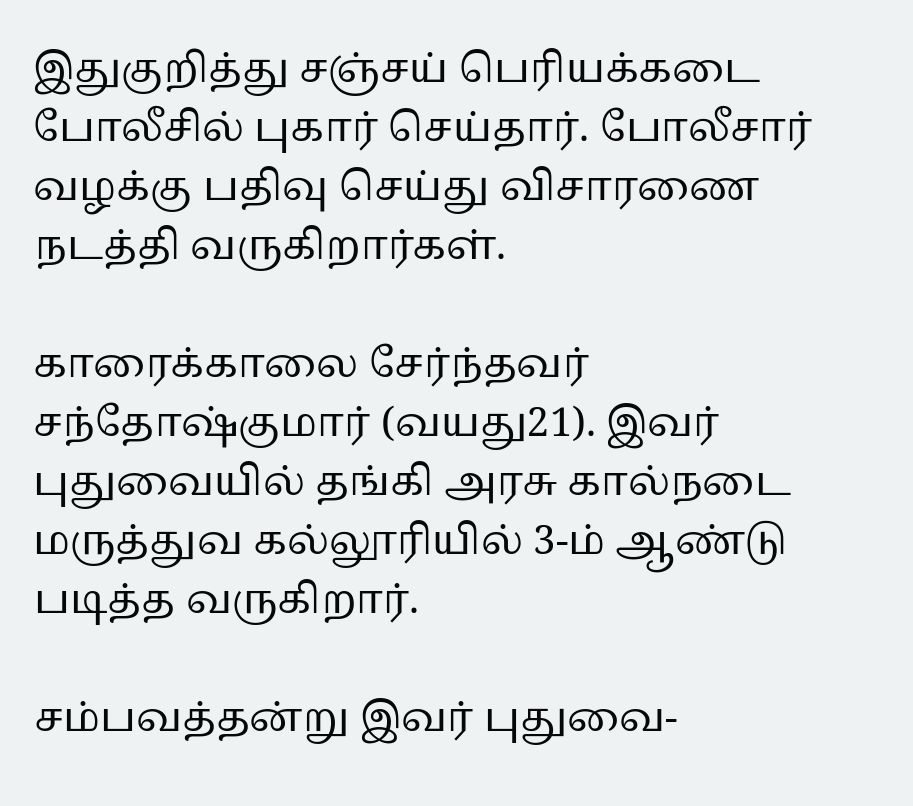இதுகுறித்து சஞ்சய் பெரியக்கடை போலீசில் புகார் செய்தார். போலீசார் வழக்கு பதிவு செய்து விசாரணை நடத்தி வருகிறார்கள்.

காரைக்காலை சேர்ந்தவர் சந்தோஷ்குமார் (வயது21). இவர் புதுவையில் தங்கி அரசு கால்நடை மருத்துவ கல்லூரியில் 3-ம் ஆண்டு படித்த வருகிறார்.

சம்பவத்தன்று இவர் புதுவை-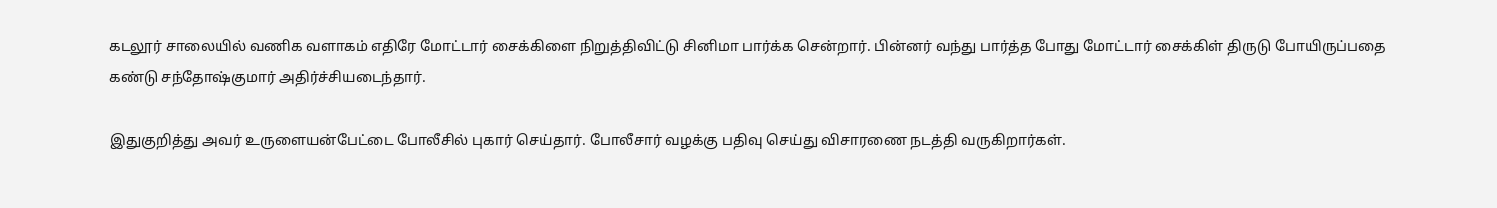கடலூர் சாலையில் வணிக வளாகம் எதிரே மோட்டார் சைக்கிளை நிறுத்திவிட்டு சினிமா பார்க்க சென்றார். பின்னர் வந்து பார்த்த போது மோட்டார் சைக்கிள் திருடு போயிருப்பதை கண்டு சந்தோஷ்குமார் அதிர்ச்சியடைந்தார்.

இதுகுறித்து அவர் உருளையன்பேட்டை போலீசில் புகார் செய்தார். போலீசார் வழக்கு பதிவு செய்து விசாரணை நடத்தி வருகிறார்கள்.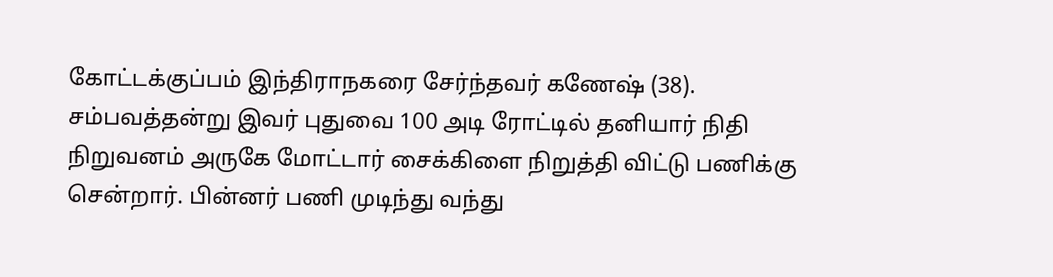கோட்டக்குப்பம் இந்திராநகரை சேர்ந்தவர் கணேஷ் (38). சம்பவத்தன்று இவர் புதுவை 100 அடி ரோட்டில் தனியார் நிதி நிறுவனம் அருகே மோட்டார் சைக்கிளை நிறுத்தி விட்டு பணிக்கு சென்றார். பின்னர் பணி முடிந்து வந்து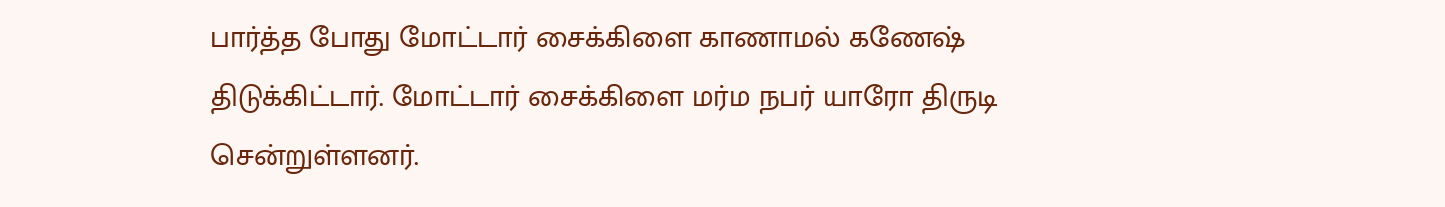பார்த்த போது மோட்டார் சைக்கிளை காணாமல் கணேஷ் திடுக்கிட்டார். மோட்டார் சைக்கிளை மர்ம நபர் யாரோ திருடி சென்றுள்ளனர்.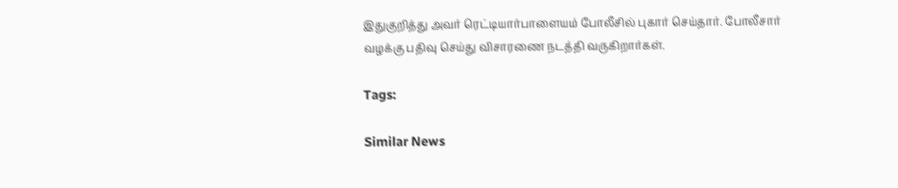இதுகுறித்து அவர் ரெட்டியார்பாளையம் போலீசில் புகார் செய்தார். போலீசார் வழக்கு பதிவு செய்து விசாரணை நடத்தி வருகிறார்கள்.

Tags:

Similar News